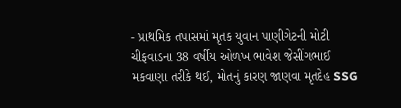- પ્રાથમિક તપાસમાં મૃતક યુવાન પાણીગેટની મોટી ચીફવાડના 38 વર્ષીય ઓળખ ભાવેશ જેસીંગભાઈ મકવાણા તરીકે થઈ, મોતનું કારણ જાણવા મૃતદેહ SSG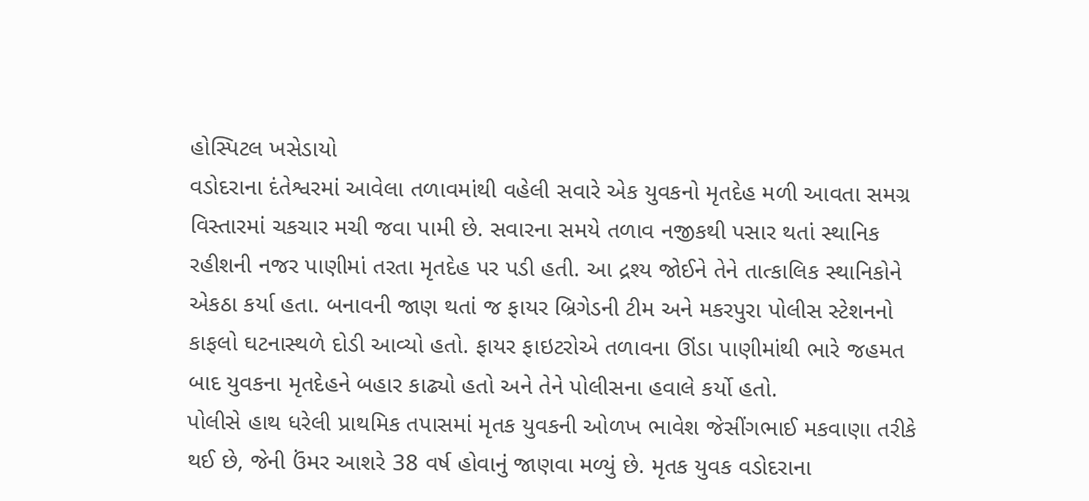હોસ્પિટલ ખસેડાયો
વડોદરાના દંતેશ્વરમાં આવેલા તળાવમાંથી વહેલી સવારે એક યુવકનો મૃતદેહ મળી આવતા સમગ્ર વિસ્તારમાં ચકચાર મચી જવા પામી છે. સવારના સમયે તળાવ નજીકથી પસાર થતાં સ્થાનિક રહીશની નજર પાણીમાં તરતા મૃતદેહ પર પડી હતી. આ દ્રશ્ય જોઈને તેને તાત્કાલિક સ્થાનિકોને એકઠા કર્યા હતા. બનાવની જાણ થતાં જ ફાયર બ્રિગેડની ટીમ અને મકરપુરા પોલીસ સ્ટેશનનો કાફલો ઘટનાસ્થળે દોડી આવ્યો હતો. ફાયર ફાઇટરોએ તળાવના ઊંડા પાણીમાંથી ભારે જહમત બાદ યુવકના મૃતદેહને બહાર કાઢ્યો હતો અને તેને પોલીસના હવાલે કર્યો હતો.
પોલીસે હાથ ધરેલી પ્રાથમિક તપાસમાં મૃતક યુવકની ઓળખ ભાવેશ જેસીંગભાઈ મકવાણા તરીકે થઈ છે, જેની ઉંમર આશરે 38 વર્ષ હોવાનું જાણવા મળ્યું છે. મૃતક યુવક વડોદરાના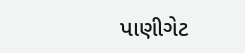પાણીગેટ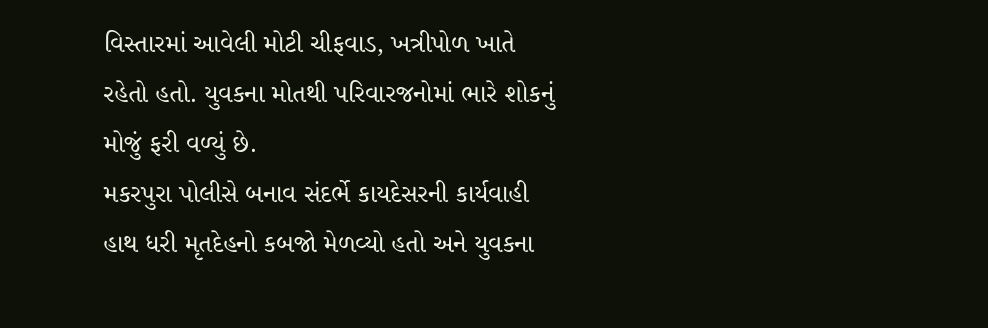વિસ્તારમાં આવેલી મોટી ચીફવાડ, ખત્રીપોળ ખાતે રહેતો હતો. યુવકના મોતથી પરિવારજનોમાં ભારે શોકનું મોજું ફરી વળ્યું છે.
મકરપુરા પોલીસે બનાવ સંદર્ભે કાયદેસરની કાર્યવાહી હાથ ધરી મૃતદેહનો કબજો મેળવ્યો હતો અને યુવકના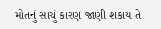મોતનું સાચું કારણ જાણી શકાય તે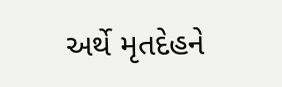અર્થે મૃતદેહને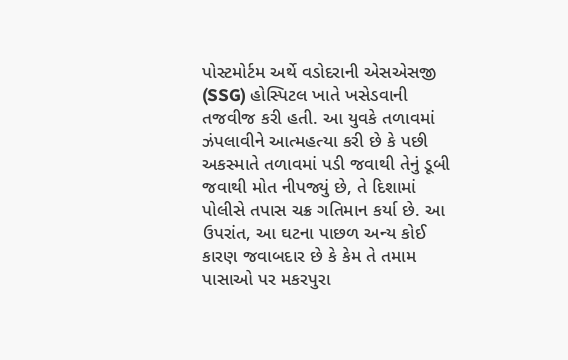પોસ્ટમોર્ટમ અર્થે વડોદરાની એસએસજી (SSG) હોસ્પિટલ ખાતે ખસેડવાની તજવીજ કરી હતી. આ યુવકે તળાવમાં ઝંપલાવીને આત્મહત્યા કરી છે કે પછી અકસ્માતે તળાવમાં પડી જવાથી તેનું ડૂબી જવાથી મોત નીપજ્યું છે, તે દિશામાં પોલીસે તપાસ ચક્ર ગતિમાન કર્યા છે. આ ઉપરાંત, આ ઘટના પાછળ અન્ય કોઈ કારણ જવાબદાર છે કે કેમ તે તમામ પાસાઓ પર મકરપુરા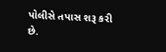પોલીસે તપાસ શરૂ કરી છે.